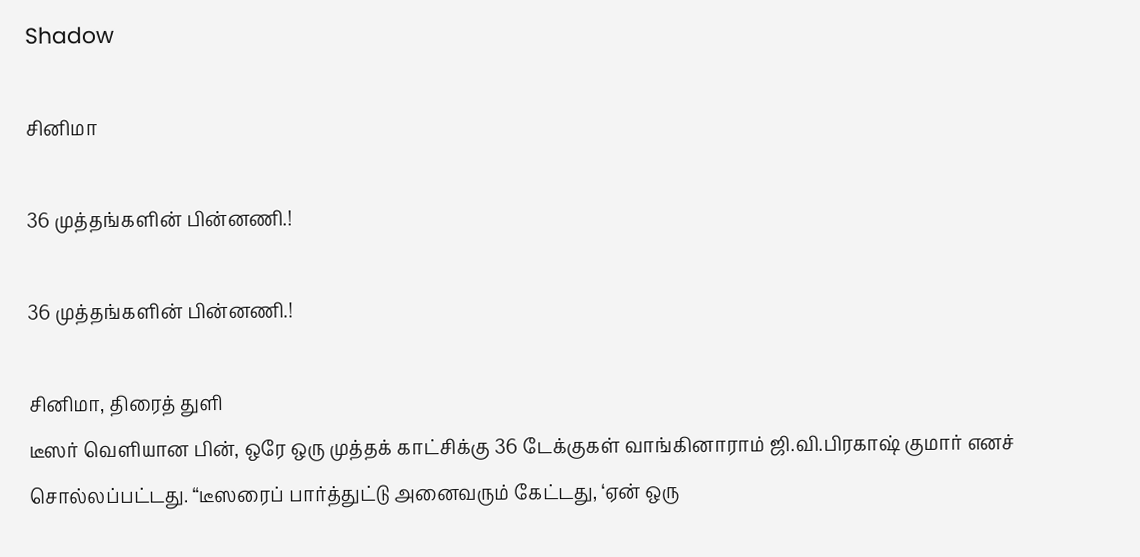Shadow

சினிமா

36 முத்தங்களின் பின்னணி.!

36 முத்தங்களின் பின்னணி.!

சினிமா, திரைத் துளி
டீஸர் வெளியான பின், ஒரே ஒரு முத்தக் காட்சிக்கு 36 டேக்குகள் வாங்கினாராம் ஜி.வி.பிரகாஷ் குமார் எனச் சொல்லப்பட்டது. “டீஸரைப் பார்த்துட்டு அனைவரும் கேட்டது, ‘ஏன் ஒரு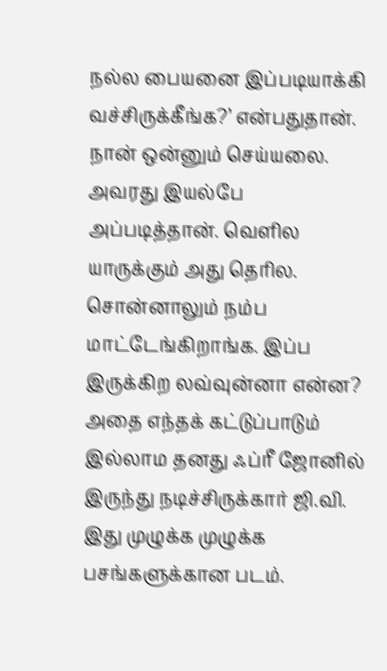நல்ல பையனை இப்படியாக்கி வச்சிருக்கீங்க?’ என்பதுதான். நான் ஒன்னும் செய்யலை. அவரது இயல்பே அப்படித்தான். வெளில யாருக்கும் அது தெரில. சொன்னாலும் நம்ப மாட்டேங்கிறாங்க. இப்ப இருக்கிற லவ்வுன்னா என்ன? அதை எந்தக் கட்டுப்பாடும் இல்லாம தனது ஃப்ரீ ஜோனில் இருந்து நடிச்சிருக்கார் ஜி.வி. இது முழுக்க முழுக்க பசங்களுக்கான படம்.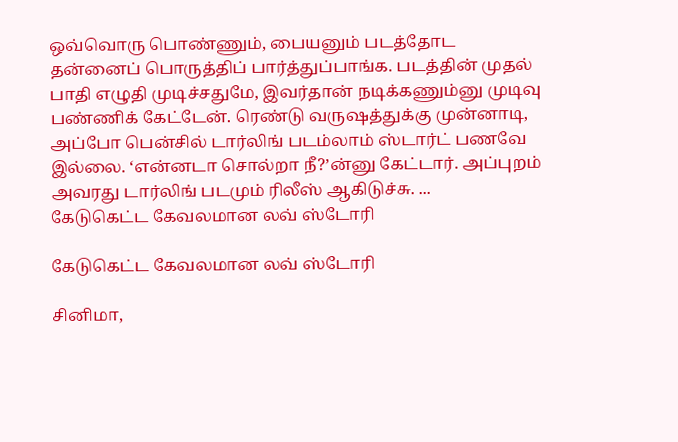ஒவ்வொரு பொண்ணும், பையனும் படத்தோட தன்னைப் பொருத்திப் பார்த்துப்பாங்க. படத்தின் முதல் பாதி எழுதி முடிச்சதுமே, இவர்தான் நடிக்கணும்னு முடிவு பண்ணிக் கேட்டேன். ரெண்டு வருஷத்துக்கு முன்னாடி, அப்போ பென்சில் டார்லிங் படம்லாம் ஸ்டார்ட் பணவே இல்லை. ‘என்னடா சொல்றா நீ?’ன்னு கேட்டார். அப்புறம் அவரது டார்லிங் படமும் ரிலீஸ் ஆகிடுச்சு. ...
கேடுகெட்ட கேவலமான லவ் ஸ்டோரி

கேடுகெட்ட கேவலமான லவ் ஸ்டோரி

சினிமா,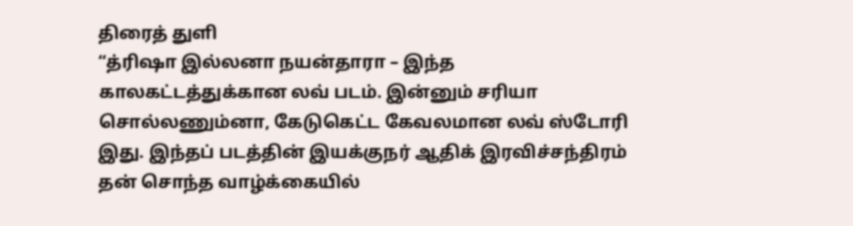திரைத் துளி
“த்ரிஷா இல்லனா நயன்தாரா – இந்த காலகட்டத்துக்கான லவ் படம். இன்னும் சரியா சொல்லணும்னா, கேடுகெட்ட கேவலமான லவ் ஸ்டோரி இது. இந்தப் படத்தின் இயக்குநர் ஆதிக் இரவிச்சந்திரம் தன் சொந்த வாழ்க்கையில்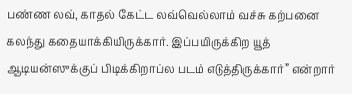பண்ண லவ், காதல் கேட்ட லவ்வெல்லாம் வச்சு கற்பனை கலந்து கதையாக்கியிருக்கார். இப்பயிருக்கிற யூத் ஆடியன்ஸுக்குப் பிடிக்கிறாப்ல படம் எடுத்திருக்கார்” என்றார்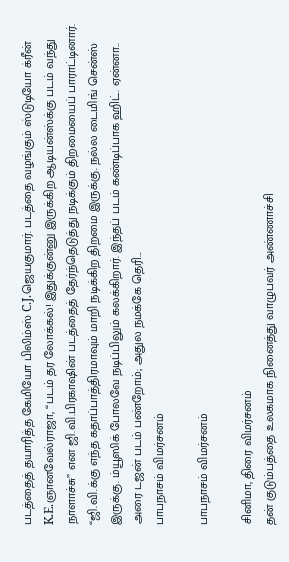படத்தைத் தயாரித்த கேமியோ பிலிம்ஸ் C.J.ஜெயகுமார். படத்தை வழங்கும் ஸ்டுடியோ க்ரீன் K.E.ஞானவேல்ராஜா, “படம் தர லோக்கல்! இதுக்குன்னு இருக்கிற ஆடியன்ஸ்க்கு படம் வந்து நாளாச்சு” என ஜி.வி.பிரகாஷின் படத்தைத் தேர்ந்தெடுத்து நடிக்கும் திறமையைப் பாராட்டினார். “ஜி.வி.க்கு எந்த கதாப்பாத்திரமாவும் மாறி நடிக்கிற திறமை இருக்கு. நல்ல டைமிங் சென்ஸ் இருக்கு. ம்யூஸிக் போலவே நடிப்பிலும் கலக்கிறார். இந்தப் படம் கண்டிப்பாக ஹிட். ஏன்னா.. அரை டஜன் படம் பண்றோம்; அதுல நமக்கே தெரி...
பாபநாசம் விமர்சனம்

பாபநாசம் விமர்சனம்

சினிமா, திரை விமர்சனம்
தன் குடும்பத்தை உலகமாக நினைத்து வாழுபவர் அண்ணாச்சி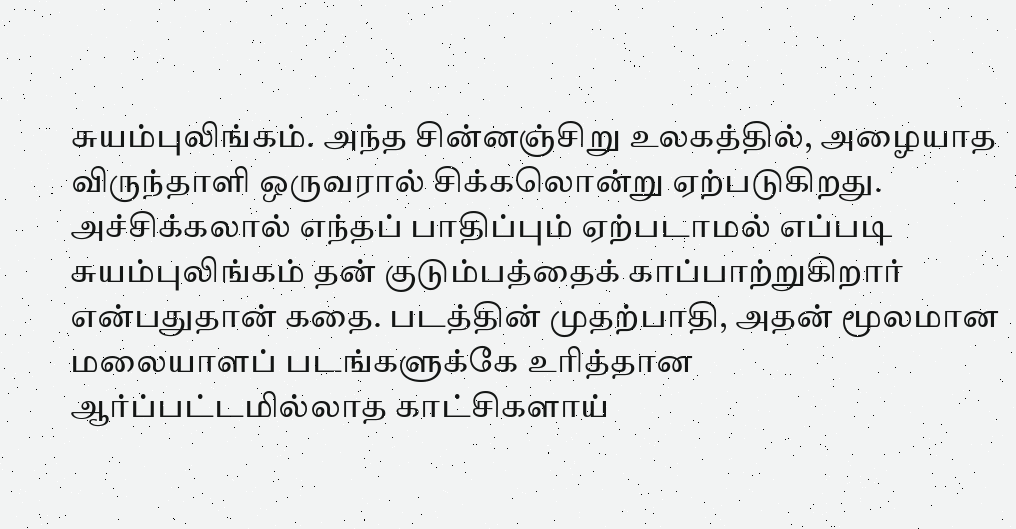சுயம்புலிங்கம். அந்த சின்னஞ்சிறு உலகத்தில், அழையாத விருந்தாளி ஒருவரால் சிக்கலொன்று ஏற்படுகிறது. அச்சிக்கலால் எந்தப் பாதிப்பும் ஏற்படாமல் எப்படி சுயம்புலிங்கம் தன் குடும்பத்தைக் காப்பாற்றுகிறார் என்பதுதான் கதை. படத்தின் முதற்பாதி, அதன் மூலமான மலையாளப் படங்களுக்கே உரித்தான ஆர்ப்பட்டமில்லாத காட்சிகளாய்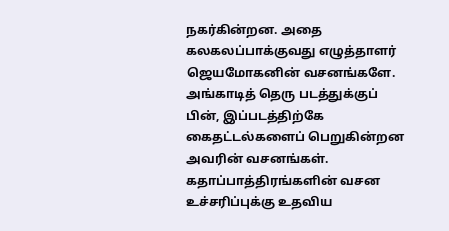நகர்கின்றன. அதை கலகலப்பாக்குவது எழுத்தாளர் ஜெயமோகனின் வசனங்களே. அங்காடித் தெரு படத்துக்குப் பின், இப்படத்திற்கே கைதட்டல்களைப் பெறுகின்றன அவரின் வசனங்கள். கதாப்பாத்திரங்களின் வசன உச்சரிப்புக்கு உதவிய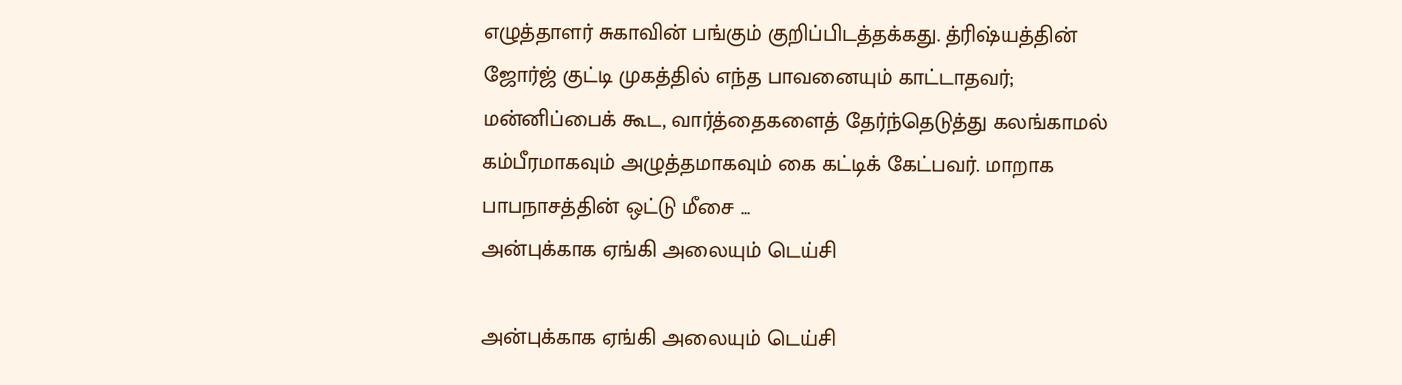எழுத்தாளர் சுகாவின் பங்கும் குறிப்பிடத்தக்கது. த்ரிஷ்யத்தின் ஜோர்ஜ் குட்டி முகத்தில் எந்த பாவனையும் காட்டாதவர்; மன்னிப்பைக் கூட, வார்த்தைகளைத் தேர்ந்தெடுத்து கலங்காமல் கம்பீரமாகவும் அழுத்தமாகவும் கை கட்டிக் கேட்பவர். மாறாக பாபநாசத்தின் ஒட்டு மீசை ...
அன்புக்காக ஏங்கி அலையும் டெய்சி

அன்புக்காக ஏங்கி அலையும் டெய்சி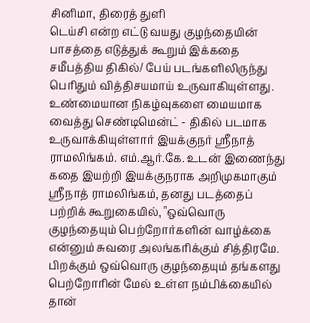சினிமா, திரைத் துளி
டெய்சி என்ற எட்டு வயது குழந்தையின் பாசத்தை எடுத்துக் கூறும் இக்கதை சமீபத்திய திகில்/ பேய் படங்களிலிருந்து பெரிதும் வித்திசயமாய் உருவாகியுள்ளது. உண்மையான நிகழ்வுகளை மையமாக வைத்து செண்டிமென்ட் - திகில் படமாக உருவாக்கியுள்ளார் இயக்குநர் ஸ்ரீநாத் ராமலிங்கம். எம்.ஆர்.கே. உடன் இணைந்து கதை இயற்றி இயக்குநராக அறிமுகமாகும் ஸ்ரீநாத் ராமலிங்கம், தனது படத்தைப் பற்றிக் கூறுகையில், "ஒவ்வொரு குழந்தையும் பெற்றோர்களின் வாழ்க்கை என்னும் சுவரை அலங்கரிக்கும் சித்திரமே. பிறக்கும் ஒவ்வொரு குழந்தையும் தங்களது பெற்றோரின் மேல் உள்ள நம்பிக்கையில் தான்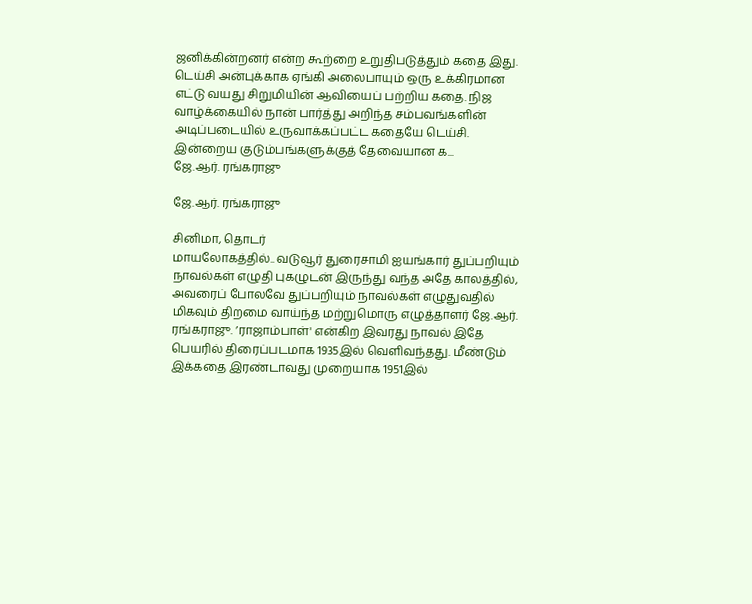ஜனிக்கின்றனர் என்ற கூற்றை உறுதிபடுத்தும் கதை இது. டெய்சி அன்புக்காக ஏங்கி அலைபாயும் ஒரு உக்கிரமான எட்டு வயது சிறுமியின் ஆவியைப் பற்றிய கதை. நிஜ வாழ்க்கையில் நான் பார்த்து அறிந்த சம்பவங்களின் அடிப்படையில் உருவாக்கப்பட்ட கதையே டெய்சி. இன்றைய குடும்பங்களுக்குத் தேவையான க...
ஜே.ஆர். ரங்கராஜு

ஜே.ஆர். ரங்கராஜு

சினிமா, தொடர்
மாயலோகத்தில்.. வடுவூர் துரைசாமி ஐயங்கார் துப்பறியும் நாவல்கள் எழுதி புகழுடன் இருந்து வந்த அதே காலத்தில், அவரைப் போலவே துப்பறியும் நாவல்கள் எழுதுவதில் மிகவும் திறமை வாய்ந்த மற்றுமொரு எழுத்தாளர் ஜே.ஆர். ரங்கராஜு. ’ராஜாம்பாள்' என்கிற இவரது நாவல் இதே பெயரில் திரைப்படமாக 1935இல் வெளிவந்தது. மீண்டும் இக்கதை இரண்டாவது முறையாக 1951இல்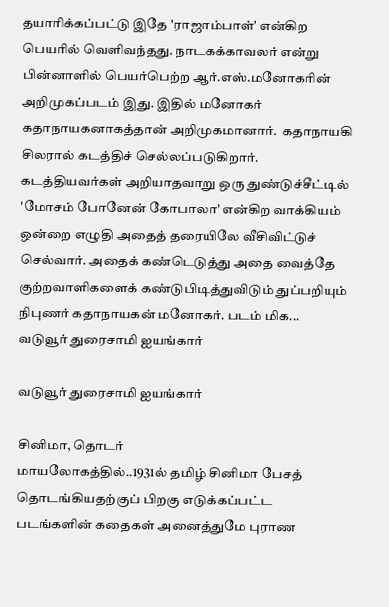தயாரிக்கப்பட்டு இதே 'ராஜாம்பாள்' என்கிற பெயரில் வெளிவந்தது. நாடகக்காவலர் என்று பின்னாளில் பெயர்பெற்ற ஆர்.எஸ்.மனோகரின் அறிமுகப்படம் இது. இதில் மனோகர் கதாநாயகனாகத்தான் அறிமுகமானார்.  கதாநாயகி சிலரால் கடத்திச் செல்லப்படுகிறார். கடத்தியவர்கள் அறியாதவாறு ஒரு துண்டுச்சீட்டில் 'மோசம் போனேன் கோபாலா' என்கிற வாக்கியம் ஒன்றை எழுதி அதைத் தரையிலே வீசிவிட்டுச் செல்வார். அதைக் கண்டெடுத்து அதை வைத்தே குற்றவாளிகளைக் கண்டுபிடித்துவிடும் துப்பறியும் நிபுணர் கதாநாயகன் மனோகர். படம் மிக...
வடுவூர் துரைசாமி ஐயங்கார்

வடுவூர் துரைசாமி ஐயங்கார்

சினிமா, தொடர்
மாயலோகத்தில்..1931ல் தமிழ் சினிமா பேசத் தொடங்கியதற்குப் பிறகு எடுக்கப்பட்ட படங்களின் கதைகள் அனைத்துமே புராண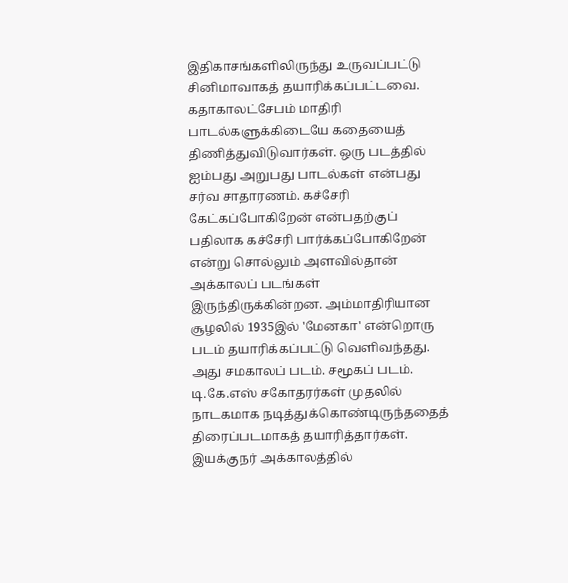இதிகாசங்களிலிருந்து உருவப்பட்டு சினிமாவாகத் தயாரிக்கப்பட்டவை. கதாகாலட்சேபம் மாதிரி பாடல்களுக்கிடையே கதையைத் திணித்துவிடுவார்கள். ஒரு படத்தில் ஐம்பது அறுபது பாடல்கள் என்பது சர்வ சாதாரணம். கச்சேரி கேட்கப்போகிறேன் என்பதற்குப் பதிலாக கச்சேரி பார்க்கப்போகிறேன் என்று சொல்லும் அளவில்தான் அக்காலப் படங்கள் இருந்திருக்கின்றன. அம்மாதிரியான சூழலில் 1935இல் 'மேனகா' என்றொரு படம் தயாரிக்கப்பட்டு வெளிவந்தது. அது சமகாலப் படம். சமூகப் படம். டி.கே.எஸ் சகோதரர்கள் முதலில் நாடகமாக நடித்துக்கொண்டிருந்ததைத் திரைப்படமாகத் தயாரித்தார்கள். இயக்குநர் அக்காலத்தில்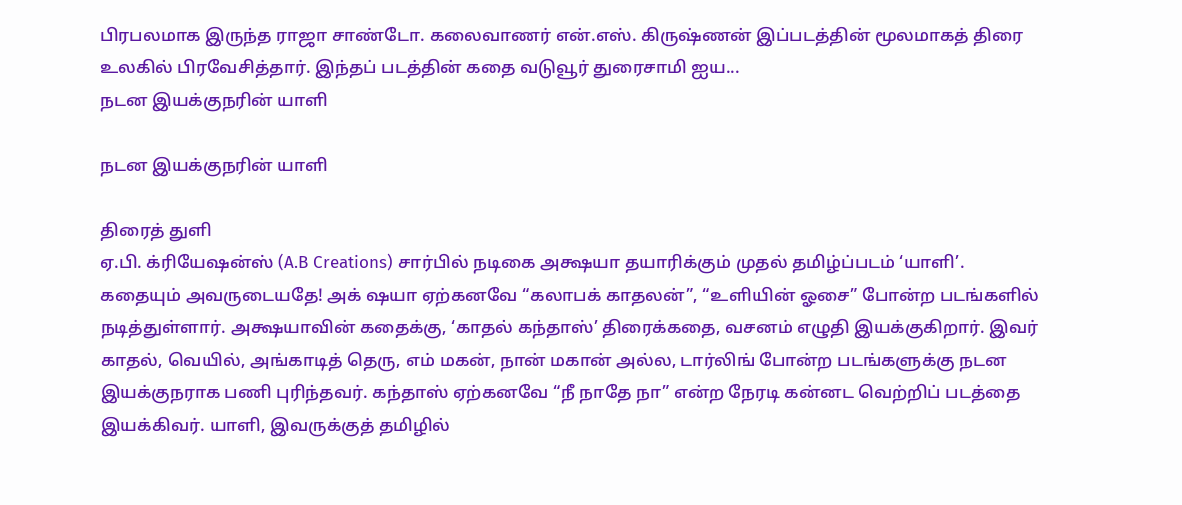பிரபலமாக இருந்த ராஜா சாண்டோ. கலைவாணர் என்.எஸ். கிருஷ்ணன் இப்படத்தின் மூலமாகத் திரை உலகில் பிரவேசித்தார். இந்தப் படத்தின் கதை வடுவூர் துரைசாமி ஐய...
நடன இயக்குநரின் யாளி

நடன இயக்குநரின் யாளி

திரைத் துளி
ஏ.பி. க்ரியேஷன்ஸ் (A.B Creations) சார்பில் நடிகை அக்ஷயா தயாரிக்கும் முதல் தமிழ்ப்படம் ‘யாளி’. கதையும் அவருடையதே! அக் ஷயா ஏற்கனவே “கலாபக் காதலன்”, “உளியின் ஓசை” போன்ற படங்களில் நடித்துள்ளார். அக்ஷயாவின் கதைக்கு, ‘காதல் கந்தாஸ்’ திரைக்கதை, வசனம் எழுதி இயக்குகிறார். இவர் காதல், வெயில், அங்காடித் தெரு, எம் மகன், நான் மகான் அல்ல, டார்லிங் போன்ற படங்களுக்கு நடன இயக்குநராக பணி புரிந்தவர். கந்தாஸ் ஏற்கனவே “நீ நாதே நா” என்ற நேரடி கன்னட வெற்றிப் படத்தை இயக்கிவர். யாளி, இவருக்குத் தமிழில்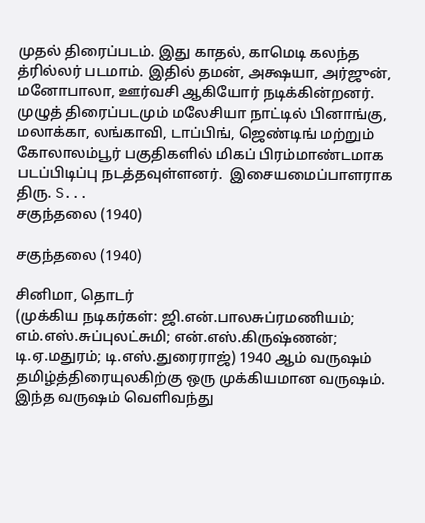முதல் திரைப்படம். இது காதல், காமெடி கலந்த த்ரில்லர் படமாம். இதில் தமன், அக்ஷயா, அர்ஜுன், மனோபாலா, ஊர்வசி ஆகியோர் நடிக்கின்றனர். முழுத் திரைப்படமும் மலேசியா நாட்டில் பினாங்கு, மலாக்கா, லங்காவி, டாப்பிங், ஜெண்டிங் மற்றும் கோலாலம்பூர் பகுதிகளில் மிகப் பிரம்மாண்டமாக படப்பிடிப்பு நடத்தவுள்ளனர்.  இசையமைப்பாளராக திரு. S...
சகுந்தலை (1940)

சகுந்தலை (1940)

சினிமா, தொடர்
(முக்கிய நடிகர்கள்: ஜி.என்.பாலசுப்ரமணியம்; எம்.எஸ்.சுப்புலட்சுமி; என்.எஸ்.கிருஷ்ணன்; டி.ஏ.மதுரம்; டி.எஸ்.துரைராஜ்) 1940 ஆம் வருஷம் தமிழ்த்திரையுலகிற்கு ஒரு முக்கியமான வருஷம். இந்த வருஷம் வெளிவந்து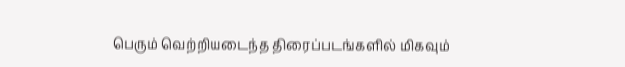பெரும் வெற்றியடைந்த திரைப்படங்களில் மிகவும்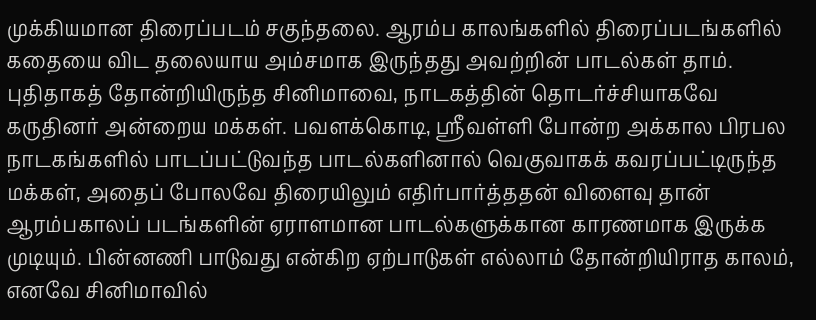முக்கியமான திரைப்படம் சகுந்தலை. ஆரம்ப காலங்களில் திரைப்படங்களில் கதையை விட தலையாய அம்சமாக இருந்தது அவற்றின் பாடல்கள் தாம். புதிதாகத் தோன்றியிருந்த சினிமாவை, நாடகத்தின் தொடர்ச்சியாகவே கருதினர் அன்றைய மக்கள். பவளக்கொடி, ஸ்ரீவள்ளி போன்ற அக்கால பிரபல நாடகங்களில் பாடப்பட்டுவந்த பாடல்களினால் வெகுவாகக் கவரப்பட்டிருந்த மக்கள், அதைப் போலவே திரையிலும் எதிர்பார்த்ததன் விளைவு தான் ஆரம்பகாலப் படங்களின் ஏராளமான பாடல்களுக்கான காரணமாக இருக்க முடியும். பின்னணி பாடுவது என்கிற ஏற்பாடுகள் எல்லாம் தோன்றியிராத காலம், எனவே சினிமாவில்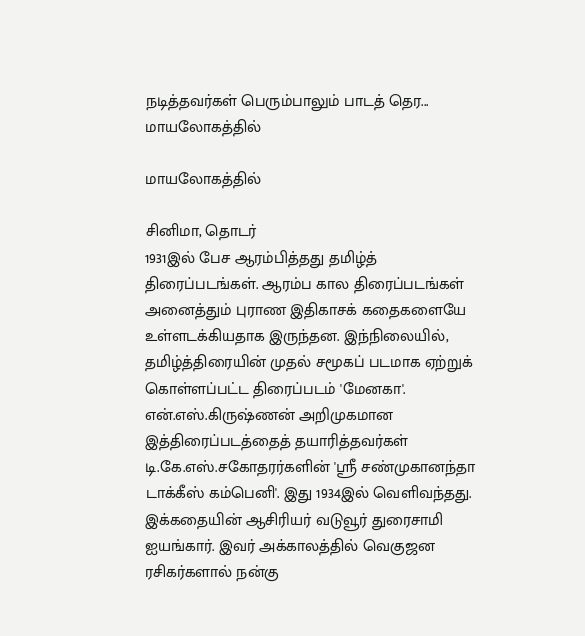நடித்தவர்கள் பெரும்பாலும் பாடத் தெர...
மாயலோகத்தில்

மாயலோகத்தில்

சினிமா, தொடர்
1931இல் பேச ஆரம்பித்தது தமிழ்த் திரைப்படங்கள். ஆரம்ப கால திரைப்படங்கள் அனைத்தும் புராண இதிகாசக் கதைகளையே உள்ளடக்கியதாக இருந்தன. இந்நிலையில், தமிழ்த்திரையின் முதல் சமூகப் படமாக ஏற்றுக் கொள்ளப்பட்ட திரைப்படம் 'மேனகா'. என்.எஸ்.கிருஷ்ணன் அறிமுகமான இத்திரைப்படத்தைத் தயாரித்தவர்கள் டி.கே.எஸ்.சகோதரர்களின் 'ஸ்ரீ சண்முகானந்தா டாக்கீஸ் கம்பெனி'. இது 1934இல் வெளிவந்தது. இக்கதையின் ஆசிரியர் வடுவூர் துரைசாமி ஐயங்கார். இவர் அக்காலத்தில் வெகுஜன ரசிகர்களால் நன்கு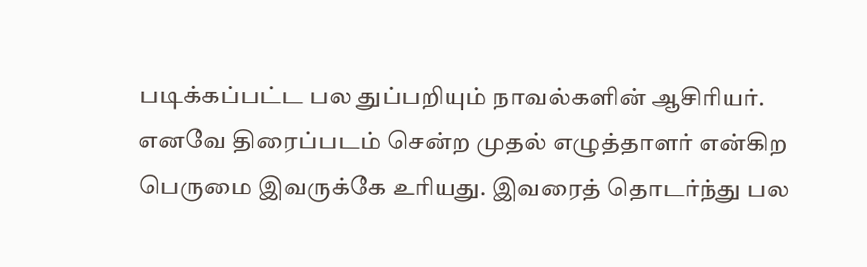படிக்கப்பட்ட பல துப்பறியும் நாவல்களின் ஆசிரியர். எனவே திரைப்படம் சென்ற முதல் எழுத்தாளர் என்கிற பெருமை இவருக்கே உரியது. இவரைத் தொடர்ந்து பல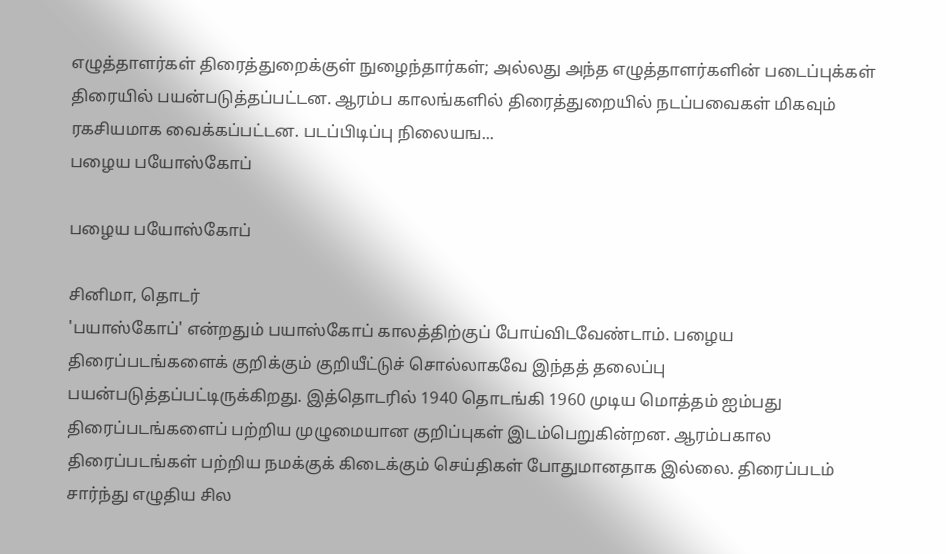எழுத்தாளர்கள் திரைத்துறைக்குள் நுழைந்தார்கள்; அல்லது அந்த எழுத்தாளர்களின் படைப்புக்கள் திரையில் பயன்படுத்தப்பட்டன. ஆரம்ப காலங்களில் திரைத்துறையில் நடப்பவைகள் மிகவும் ரகசியமாக வைக்கப்பட்டன. படப்பிடிப்பு நிலையங...
பழைய பயோஸ்கோப்

பழைய பயோஸ்கோப்

சினிமா, தொடர்
'பயாஸ்கோப்' என்றதும் பயாஸ்கோப் காலத்திற்குப் போய்விடவேண்டாம். பழைய திரைப்படங்களைக் குறிக்கும் குறியீட்டுச் சொல்லாகவே இந்தத் தலைப்பு பயன்படுத்தப்பட்டிருக்கிறது. இத்தொடரில் 1940 தொடங்கி 1960 முடிய மொத்தம் ஐம்பது திரைப்படங்களைப் பற்றிய முழுமையான குறிப்புகள் இடம்பெறுகின்றன. ஆரம்பகால திரைப்படங்கள் பற்றிய நமக்குக் கிடைக்கும் செய்திகள் போதுமானதாக இல்லை. திரைப்படம் சார்ந்து எழுதிய சில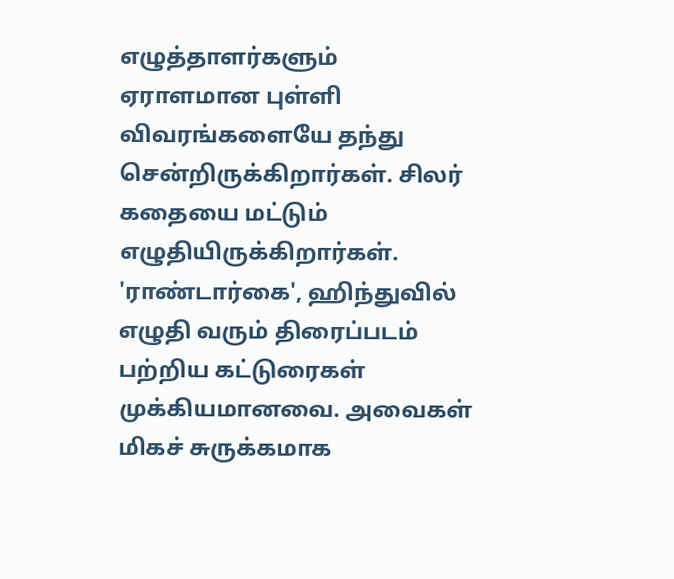எழுத்தாளர்களும் ஏராளமான புள்ளி விவரங்களையே தந்து சென்றிருக்கிறார்கள். சிலர் கதையை மட்டும் எழுதியிருக்கிறார்கள். 'ராண்டார்கை', ஹிந்துவில் எழுதி வரும் திரைப்படம் பற்றிய கட்டுரைகள் முக்கியமானவை. அவைகள் மிகச் சுருக்கமாக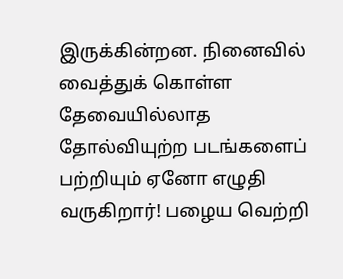இருக்கின்றன. நினைவில் வைத்துக் கொள்ள தேவையில்லாத தோல்வியுற்ற படங்களைப் பற்றியும் ஏனோ எழுதி வருகிறார்! பழைய வெற்றி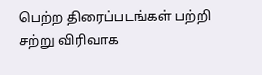பெற்ற திரைப்படங்கள் பற்றி சற்று விரிவாக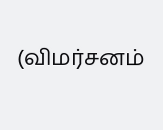(விமர்சனம்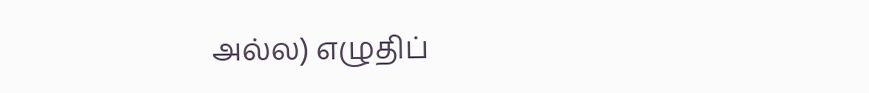அல்ல) எழுதிப்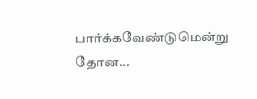பார்க்கவேண்டுமென்று தோன...